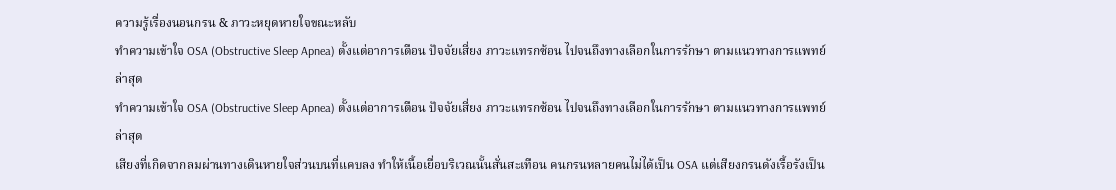ความรู้เรื่องนอนกรน & ภาวะหยุดหายใจขณะหลับ
ทำความเข้าใจ OSA (Obstructive Sleep Apnea) ตั้งแต่อาการเตือน ปัจจัยเสี่ยง ภาวะแทรกซ้อน ไปจนถึงทางเลือกในการรักษา ตามแนวทางการแพทย์ล่าสุด
ทำความเข้าใจ OSA (Obstructive Sleep Apnea) ตั้งแต่อาการเตือน ปัจจัยเสี่ยง ภาวะแทรกซ้อน ไปจนถึงทางเลือกในการรักษา ตามแนวทางการแพทย์ล่าสุด
เสียงที่เกิดจากลมผ่านทางเดินหายใจส่วนบนที่แคบลง ทำให้เนื้อเยื่อบริเวณนั้นสั่นสะเทือน คนกรนหลายคนไม่ได้เป็น OSA แต่เสียงกรนดังเรื้อรังเป็น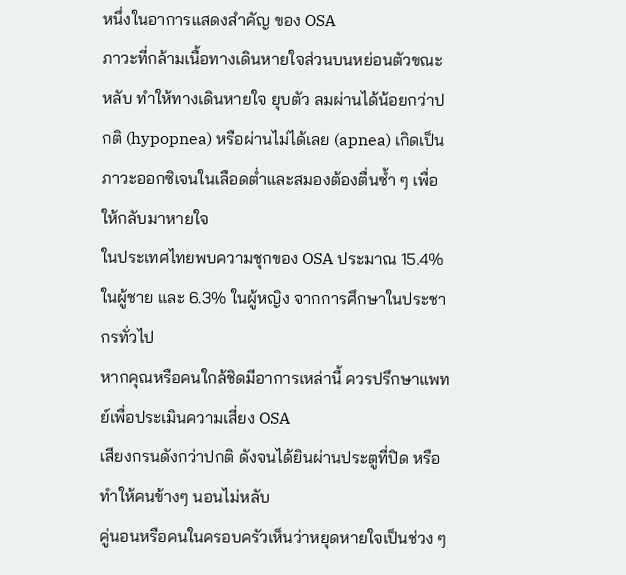หนึ่งในอาการแสดงสำคัญ ของ OSA
ภาวะที่กล้ามเนื้อทางเดินหายใจส่วนบนหย่อนตัวขณะหลับ ทำให้ทางเดินหายใจ ยุบตัว ลมผ่านได้น้อยกว่าปกติ (hypopnea) หรือผ่านไม่ได้เลย (apnea) เกิดเป็นภาวะออกซิเจนในเลือดต่ำและสมองต้องตื่นซ้ำ ๆ เพื่อให้กลับมาหายใจ
ในประเทศไทยพบความชุกของ OSA ประมาณ 15.4% ในผู้ชาย และ 6.3% ในผู้หญิง จากการศึกษาในประชากรทั่วไป
หากคุณหรือคนใกล้ชิดมีอาการเหล่านี้ ควรปรึกษาแพทย์เพื่อประเมินความเสี่ยง OSA
เสียงกรนดังกว่าปกติ ดังจนได้ยินผ่านประตูที่ปิด หรือทำให้คนข้างๆ นอนไม่หลับ
คู่นอนหรือคนในครอบครัวเห็นว่าหยุดหายใจเป็นช่วง ๆ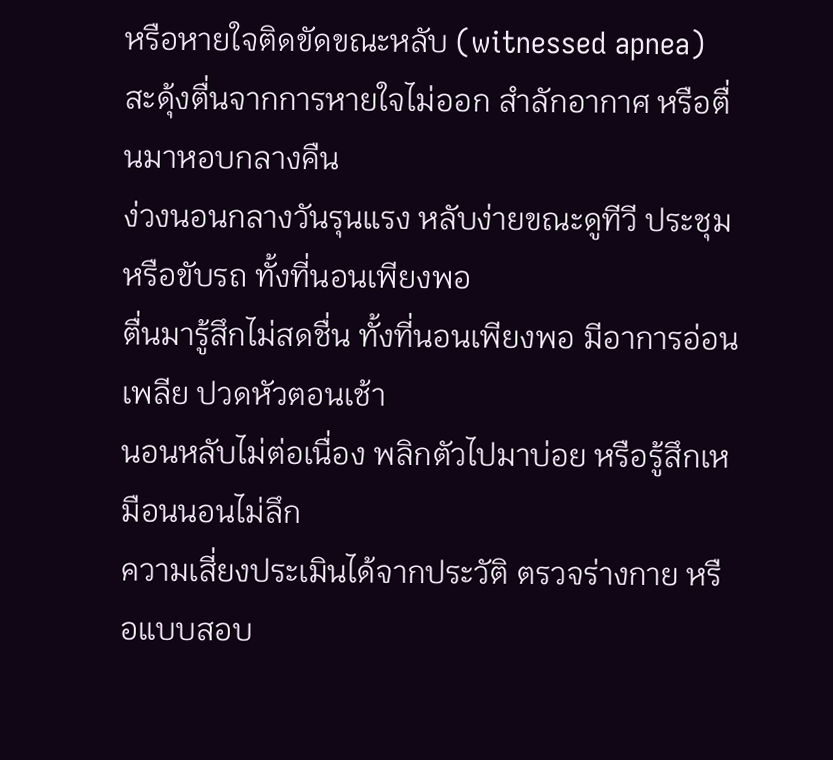หรือหายใจติดขัดขณะหลับ (witnessed apnea)
สะดุ้งตื่นจากการหายใจไม่ออก สำลักอากาศ หรือตื่นมาหอบกลางคืน
ง่วงนอนกลางวันรุนแรง หลับง่ายขณะดูทีวี ประชุม หรือขับรถ ทั้งที่นอนเพียงพอ
ตื่นมารู้สึกไม่สดชื่น ทั้งที่นอนเพียงพอ มีอาการอ่อนเพลีย ปวดหัวตอนเช้า
นอนหลับไม่ต่อเนื่อง พลิกตัวไปมาบ่อย หรือรู้สึกเหมือนนอนไม่ลึก
ความเสี่ยงประเมินได้จากประวัติ ตรวจร่างกาย หรือแบบสอบ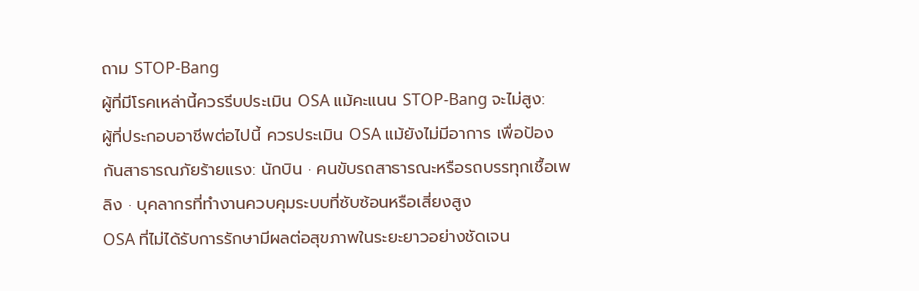ถาม STOP-Bang
ผู้ที่มีโรคเหล่านี้ควรรีบประเมิน OSA แม้คะแนน STOP-Bang จะไม่สูง:
ผู้ที่ประกอบอาชีพต่อไปนี้ ควรประเมิน OSA แม้ยังไม่มีอาการ เพื่อป้องกันสาธารณภัยร้ายแรง: นักบิน · คนขับรถสาธารณะหรือรถบรรทุกเชื้อเพลิง · บุคลากรที่ทำงานควบคุมระบบที่ซับซ้อนหรือเสี่ยงสูง
OSA ที่ไม่ได้รับการรักษามีผลต่อสุขภาพในระยะยาวอย่างชัดเจน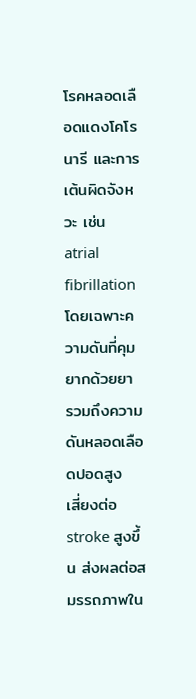โรคหลอดเลือดแดงโคโรนารี และการเต้นผิดจังหวะ เช่น atrial fibrillation
โดยเฉพาะความดันที่คุมยากด้วยยา รวมถึงความดันหลอดเลือดปอดสูง
เสี่ยงต่อ stroke สูงขึ้น ส่งผลต่อสมรรถภาพใน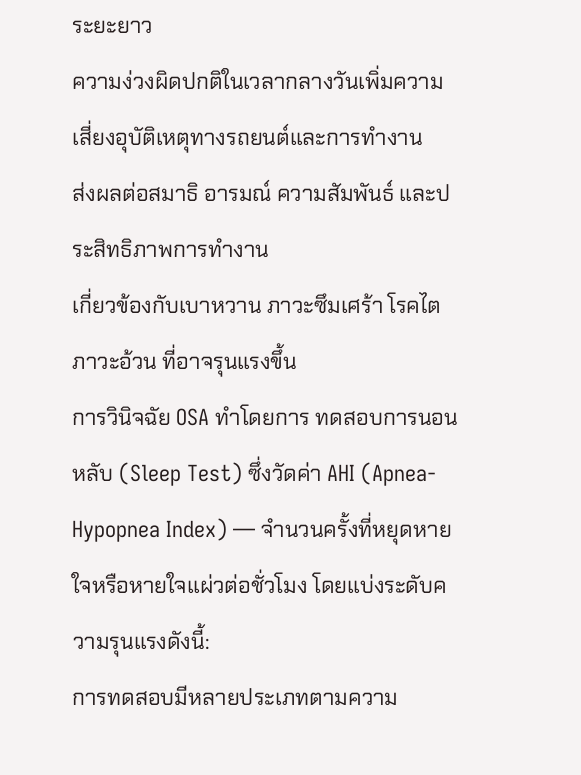ระยะยาว
ความง่วงผิดปกติในเวลากลางวันเพิ่มความเสี่ยงอุบัติเหตุทางรถยนต์และการทำงาน
ส่งผลต่อสมาธิ อารมณ์ ความสัมพันธ์ และประสิทธิภาพการทำงาน
เกี่ยวข้องกับเบาหวาน ภาวะซึมเศร้า โรคไต ภาวะอ้วน ที่อาจรุนแรงขึ้น
การวินิจฉัย OSA ทำโดยการ ทดสอบการนอนหลับ (Sleep Test) ซึ่งวัดค่า AHI (Apnea-Hypopnea Index) — จำนวนครั้งที่หยุดหายใจหรือหายใจแผ่วต่อชั่วโมง โดยแบ่งระดับความรุนแรงดังนี้:
การทดสอบมีหลายประเภทตามความ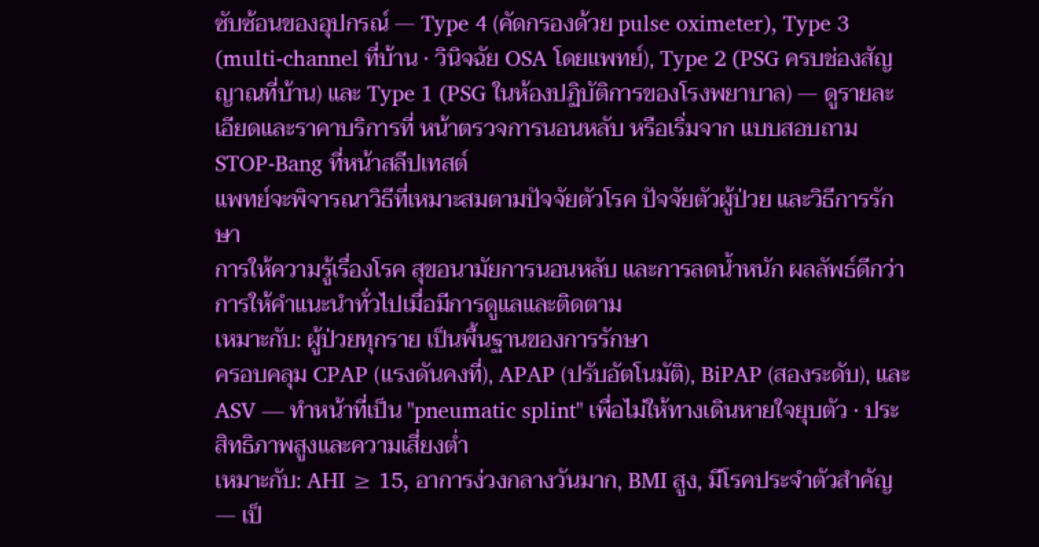ซับซ้อนของอุปกรณ์ — Type 4 (คัดกรองด้วย pulse oximeter), Type 3 (multi-channel ที่บ้าน · วินิจฉัย OSA โดยแพทย์), Type 2 (PSG ครบช่องสัญญาณที่บ้าน) และ Type 1 (PSG ในห้องปฏิบัติการของโรงพยาบาล) — ดูรายละเอียดและราคาบริการที่ หน้าตรวจการนอนหลับ หรือเริ่มจาก แบบสอบถาม STOP-Bang ที่หน้าสลีปเทสต์
แพทย์จะพิจารณาวิธีที่เหมาะสมตามปัจจัยตัวโรค ปัจจัยตัวผู้ป่วย และวิธีการรักษา
การให้ความรู้เรื่องโรค สุขอนามัยการนอนหลับ และการลดน้ำหนัก ผลลัพธ์ดีกว่าการให้คำแนะนำทั่วไปเมื่อมีการดูแลและติดตาม
เหมาะกับ: ผู้ป่วยทุกราย เป็นพื้นฐานของการรักษา
ครอบคลุม CPAP (แรงดันคงที่), APAP (ปรับอัตโนมัติ), BiPAP (สองระดับ), และ ASV — ทำหน้าที่เป็น "pneumatic splint" เพื่อไม่ให้ทางเดินหายใจยุบตัว · ประสิทธิภาพสูงและความเสี่ยงต่ำ
เหมาะกับ: AHI ≥ 15, อาการง่วงกลางวันมาก, BMI สูง, มีโรคประจำตัวสำคัญ — เป็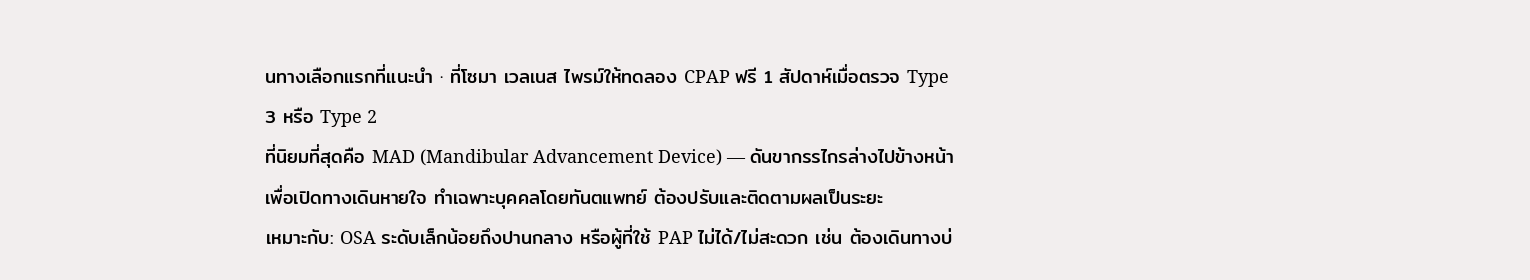นทางเลือกแรกที่แนะนำ · ที่โซมา เวลเนส ไพรม์ให้ทดลอง CPAP ฟรี 1 สัปดาห์เมื่อตรวจ Type 3 หรือ Type 2
ที่นิยมที่สุดคือ MAD (Mandibular Advancement Device) — ดันขากรรไกรล่างไปข้างหน้าเพื่อเปิดทางเดินหายใจ ทำเฉพาะบุคคลโดยทันตแพทย์ ต้องปรับและติดตามผลเป็นระยะ
เหมาะกับ: OSA ระดับเล็กน้อยถึงปานกลาง หรือผู้ที่ใช้ PAP ไม่ได้/ไม่สะดวก เช่น ต้องเดินทางบ่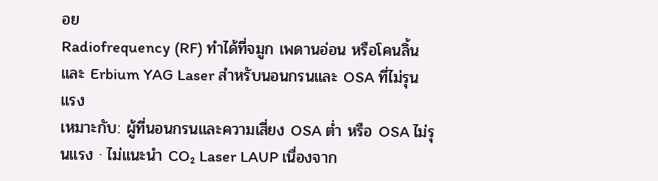อย
Radiofrequency (RF) ทำได้ที่จมูก เพดานอ่อน หรือโคนลิ้น และ Erbium YAG Laser สำหรับนอนกรนและ OSA ที่ไม่รุนแรง
เหมาะกับ: ผู้ที่นอนกรนและความเสี่ยง OSA ต่ำ หรือ OSA ไม่รุนแรง · ไม่แนะนำ CO₂ Laser LAUP เนื่องจาก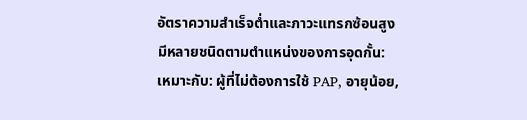อัตราความสำเร็จต่ำและภาวะแทรกซ้อนสูง
มีหลายชนิดตามตำแหน่งของการอุดกั้น:
เหมาะกับ: ผู้ที่ไม่ต้องการใช้ PAP, อายุน้อย,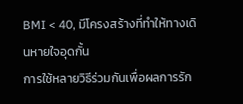BMI < 40, มีโครงสร้างที่ทำให้ทางเดินหายใจอุดกั้น
การใช้หลายวิธีร่วมกันเพื่อผลการรัก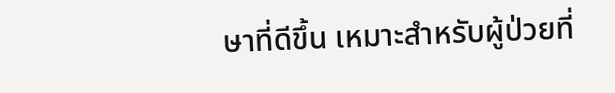ษาที่ดีขึ้น เหมาะสำหรับผู้ป่วยที่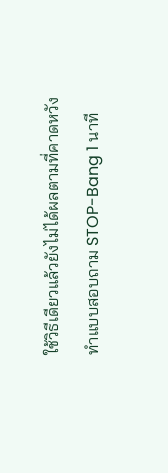ใช้วิธีเดียวแล้วยังไม่ได้ผลตามที่คาดหวัง
ทำแบบสอบถาม STOP-Bang 1 นาที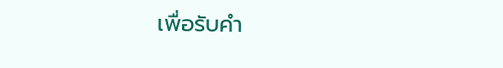เพื่อรับคำ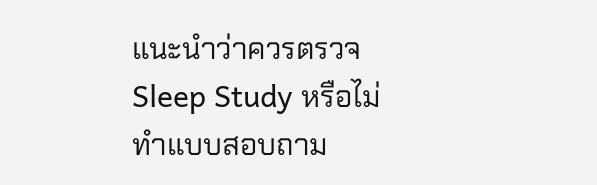แนะนำว่าควรตรวจ Sleep Study หรือไม่
ทำแบบสอบถาม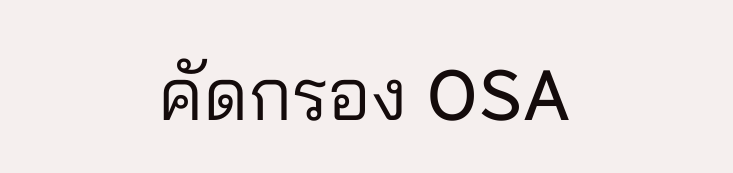คัดกรอง OSA